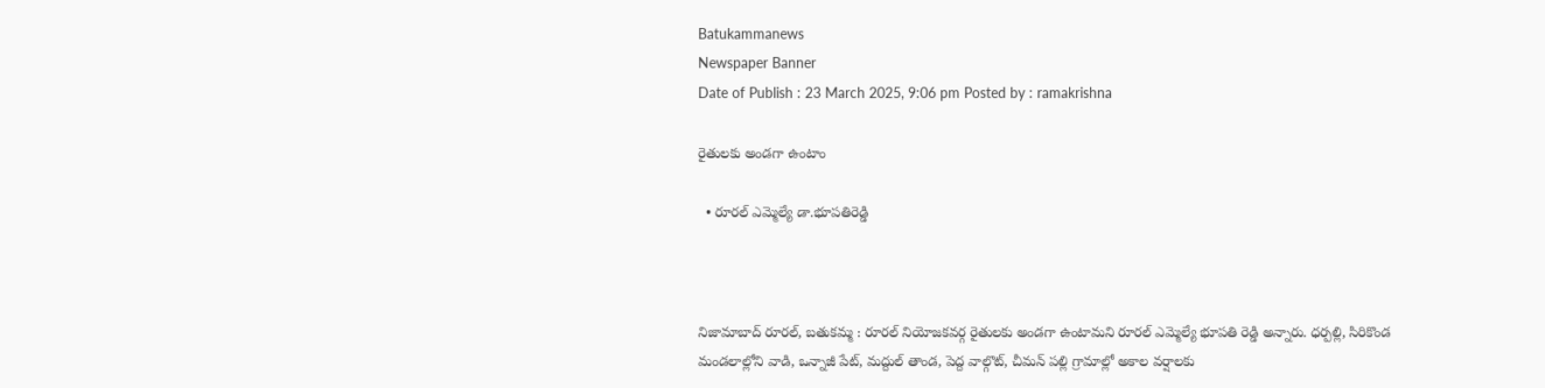Batukammanews
Newspaper Banner
Date of Publish : 23 March 2025, 9:06 pm Posted by : ramakrishna

రైతులకు అండగా ఉంటాం

  • రూరల్ ఎమ్మెల్యే డా.భూపతిరెడ్డి



నిజామాబాద్ రూరల్, బతుకమ్మ : రూరల్ నియోజకవర్గ రైతులకు అండగా ఉంటామని రూరల్ ఎమ్మెల్యే భూపతి రెడ్డి అన్నారు. ధర్పల్లి, సిరికొండ మండలాల్లోని వాడి, ఒన్నాజీ పేట్, మద్దుల్ తాండ, పెద్ద వాల్గొట్, చీమన్ పల్లి గ్రామాల్లో అకాల వర్షాలకు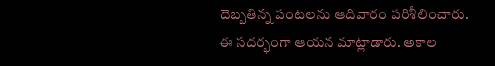దెబ్బతిన్న పంటలను ఆదివారం పరిశీలించారు. ఈ సదర్భంగా ఆయన మాట్లాడారు. అకాల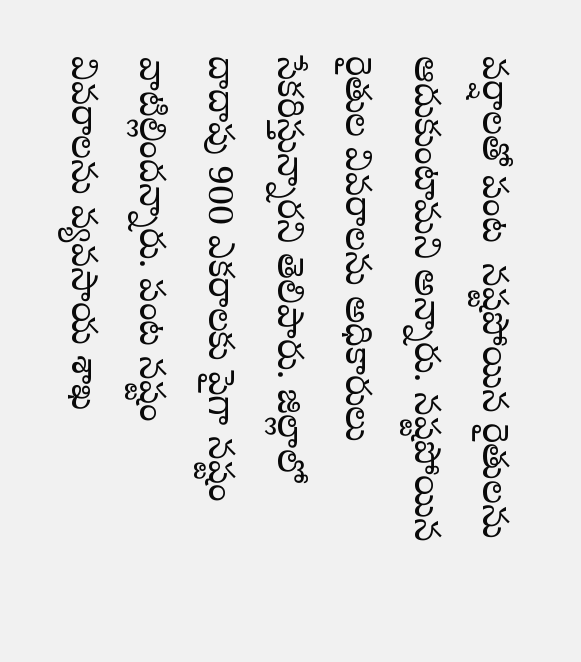వర్షాలతో పంట  నష్టపోయిన రైతులను ఆదుకుంటామని అన్నారు. నష్టపోయిన రైతుల వివరాలను అధికారులు సేకరిస్తున్నారని తెలిపారు. జిల్లాలో దాదాపు 900 ఎకరాలకు పైగా నష్టం వాటిల్లిందన్నారు. పంట నష్టం వివరాలను వ్యవసాయ శాఖ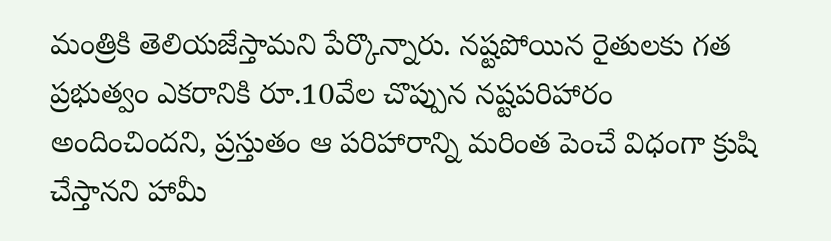మంత్రికి తెలియజేస్తామని పేర్కొన్నారు. నష్టపోయిన రైతులకు గత ప్రభుత్వం ఎకరానికి రూ.10వేల చొప్పున నష్టపరిహారం అందించిందని, ప్రస్తుతం ఆ పరిహారాన్ని మరింత పెంచే విధంగా క్రుషి చేస్తానని హామీ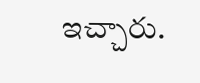ఇచ్చారు.